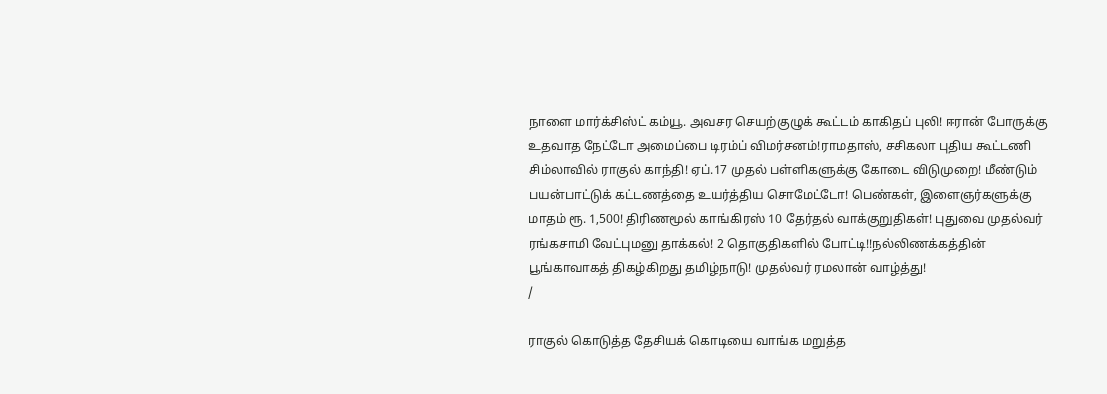நாளை மார்க்சிஸ்ட் கம்யூ. அவசர செயற்குழுக் கூட்டம் காகிதப் புலி! ஈரான் போருக்கு உதவாத நேட்டோ அமைப்பை டிரம்ப் விமர்சனம்!ராமதாஸ், சசிகலா புதிய கூட்டணி சிம்லாவில் ராகுல் காந்தி! ஏப்.17 முதல் பள்ளிகளுக்கு கோடை விடுமுறை! மீண்டும் பயன்பாட்டுக் கட்டணத்தை உயர்த்திய சொமேட்டோ! பெண்கள், இளைஞர்களுக்கு மாதம் ரூ. 1,500! திரிணமூல் காங்கிரஸ் 10 தேர்தல் வாக்குறுதிகள்! புதுவை முதல்வர் ரங்கசாமி வேட்புமனு தாக்கல்! 2 தொகுதிகளில் போட்டி!!நல்லிணக்கத்தின் பூங்காவாகத் திகழ்கிறது தமிழ்நாடு! முதல்வர் ரமலான் வாழ்த்து!
/

ராகுல் கொடுத்த தேசியக் கொடியை வாங்க மறுத்த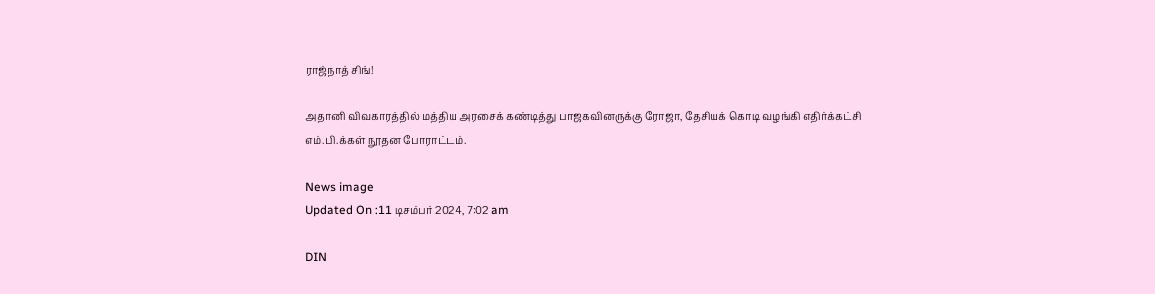ராஜ்நாத் சிங்!

அதானி விவகாரத்தில் மத்திய அரசைக் கண்டித்து பாஜகவினருக்கு ரோஜா, தேசியக் கொடி வழங்கி எதிர்க்கட்சி எம்.பி.க்கள் நூதன போராட்டம்.

News image
Updated On :11 டிசம்பர் 2024, 7:02 am

DIN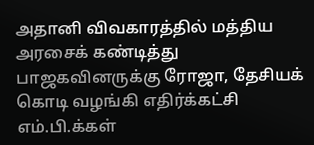அதானி விவகாரத்தில் மத்திய அரசைக் கண்டித்து பாஜகவினருக்கு ரோஜா, தேசியக் கொடி வழங்கி எதிர்க்கட்சி எம்.பி.க்கள்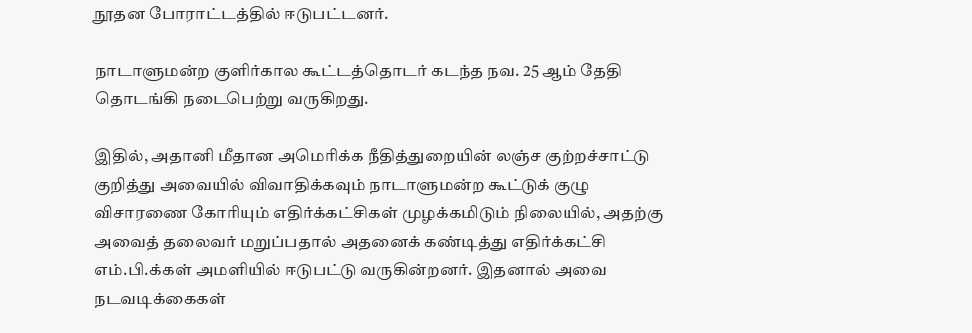நூதன போராட்டத்தில் ஈடுபட்டனர்.

நாடாளுமன்ற குளிர்கால கூட்டத்தொடர் கடந்த நவ. 25 ஆம் தேதி தொடங்கி நடைபெற்று வருகிறது.

இதில், அதானி மீதான அமெரிக்க நீதித்துறையின் லஞ்ச குற்றச்சாட்டு குறித்து அவையில் விவாதிக்கவும் நாடாளுமன்ற கூட்டுக் குழு விசாரணை கோரியும் எதிர்க்கட்சிகள் முழக்கமிடும் நிலையில், அதற்கு அவைத் தலைவர் மறுப்பதால் அதனைக் கண்டித்து எதிர்க்கட்சி எம்.பி.க்கள் அமளியில் ஈடுபட்டு வருகின்றனர். இதனால் அவை நடவடிக்கைகள்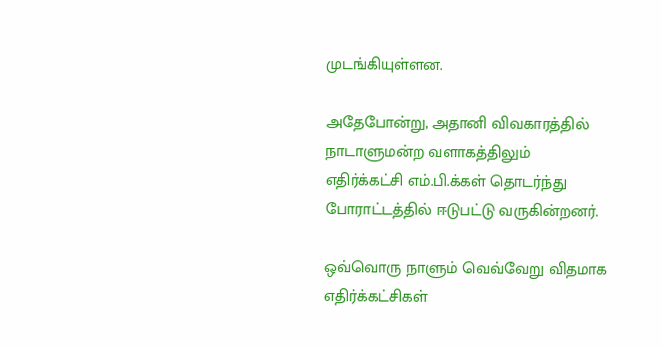முடங்கியுள்ளன.

அதேபோன்று, அதானி விவகாரத்தில் நாடாளுமன்ற வளாகத்திலும் எதிர்க்கட்சி எம்.பி.க்கள் தொடர்ந்து போராட்டத்தில் ஈடுபட்டு வருகின்றனர்.

ஒவ்வொரு நாளும் வெவ்வேறு விதமாக எதிர்க்கட்சிகள்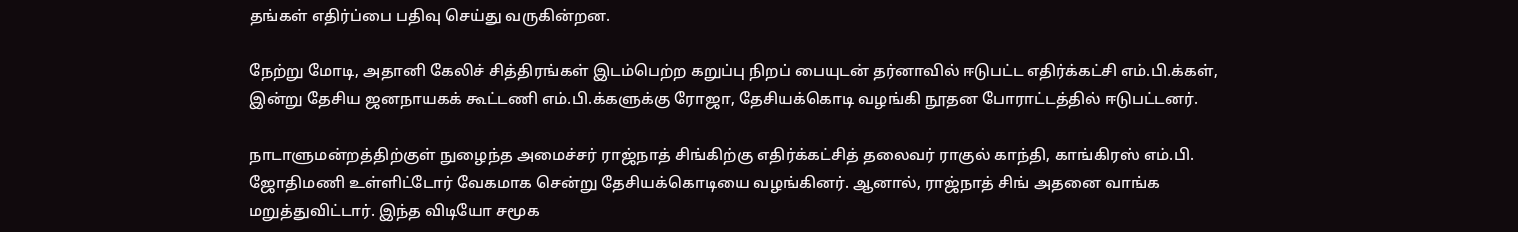தங்கள் எதிர்ப்பை பதிவு செய்து வருகின்றன.

நேற்று மோடி, அதானி கேலிச் சித்திரங்கள் இடம்பெற்ற கறுப்பு நிறப் பையுடன் தர்னாவில் ஈடுபட்ட எதிர்க்கட்சி எம்.பி.க்கள், இன்று தேசிய ஜனநாயகக் கூட்டணி எம்.பி.க்களுக்கு ரோஜா, தேசியக்கொடி வழங்கி நூதன போராட்டத்தில் ஈடுபட்டனர்.

நாடாளுமன்றத்திற்குள் நுழைந்த அமைச்சர் ராஜ்நாத் சிங்கிற்கு எதிர்க்கட்சித் தலைவர் ராகுல் காந்தி, காங்கிரஸ் எம்.பி. ஜோதிமணி உள்ளிட்டோர் வேகமாக சென்று தேசியக்கொடியை வழங்கினர். ஆனால், ராஜ்நாத் சிங் அதனை வாங்க மறுத்துவிட்டார். இந்த விடியோ சமூக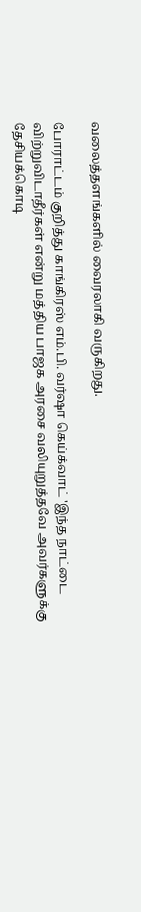வலைத்தளங்களில் வைரலாகி வருகிறது.

போராட்டம் குறித்து காங்கிரஸ் எம்.பி. வர்ஷா கெய்க்வாட் 'இந்த நாட்டை விற்றுவிடாதீர்கள் என்று மத்திய பாஜக அரசை வலியுறுத்தவே அவர்களுக்கு தேசியக்கொடி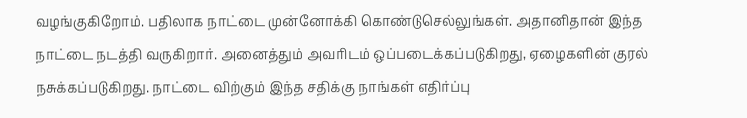வழங்குகிறோம். பதிலாக நாட்டை முன்னோக்கி கொண்டுசெல்லுங்கள். அதானிதான் இந்த நாட்டை நடத்தி வருகிறார். அனைத்தும் அவரிடம் ஒப்படைக்கப்படுகிறது, ஏழைகளின் குரல் நசுக்கப்படுகிறது. நாட்டை விற்கும் இந்த சதிக்கு நாங்கள் எதிர்ப்பு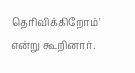தெரிவிக்கிறோம்' என்று கூறினார்.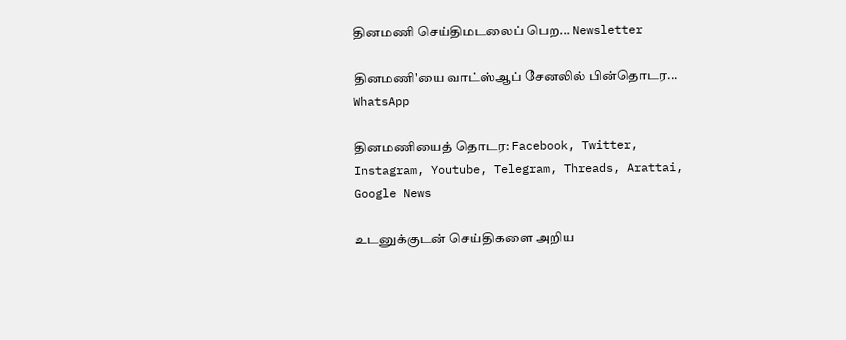தினமணி செய்திமடலைப் பெற... Newsletter

தினமணி'யை வாட்ஸ்ஆப் சேனலில் பின்தொடர... WhatsApp

தினமணியைத் தொடர: Facebook, Twitter, Instagram, Youtube, Telegram, Threads, Arattai, Google News

உடனுக்குடன் செய்திகளை அறிய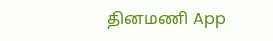தினமணி App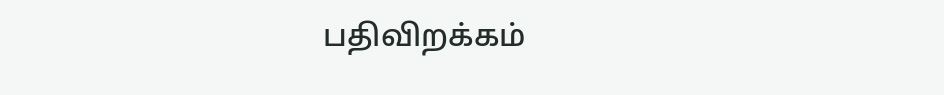பதிவிறக்கம்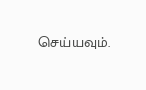செய்யவும்.